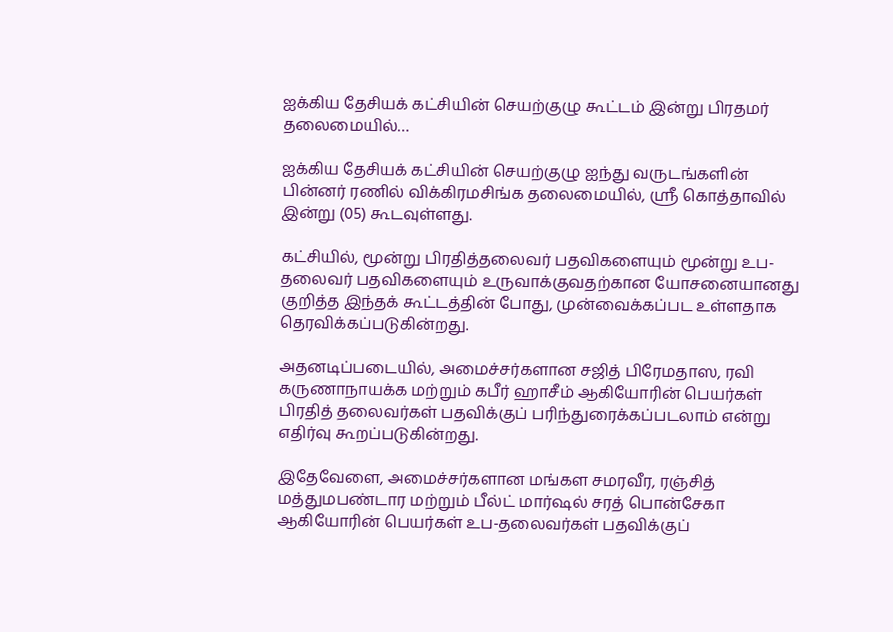ஐக்கிய தேசியக் கட்சியின் செயற்குழு கூட்டம் இன்று பிரதமர் தலைமையில்…

ஐக்கிய தேசியக் கட்சியின் செயற்குழு ஐந்து வருடங்களின் பின்னர் ரணில் விக்கிரமசிங்க தலைமையில், ஸ்ரீ கொத்தாவில் இன்று (05) கூடவுள்ளது.

கட்சியில், மூன்று பிரதித்தலைவர் பதவிகளையும் மூன்று உப-தலைவர் பதவிகளையும் உருவாக்குவதற்கான யோசனையானது குறித்த இந்தக் கூட்டத்தின் போது, முன்வைக்கப்பட உள்ளதாக தெரவிக்கப்படுகின்றது.

அதனடிப்படையில், அமைச்சர்களான சஜித் பிரேமதாஸ, ரவி கருணாநாயக்க மற்றும் கபீர் ஹாசீம் ஆகியோரின் பெயர்கள் பிரதித் தலைவர்கள் பதவிக்குப் பரிந்துரைக்கப்படலாம் என்று எதிர்வு கூறப்படுகின்றது.

இதேவேளை, அமைச்சர்களான மங்கள சமரவீர, ரஞ்சித் மத்துமபண்டார மற்றும் பீல்ட் மார்ஷல் சரத் பொன்சேகா ஆகியோரின் பெயர்கள் உப-தலைவர்கள் பதவிக்குப்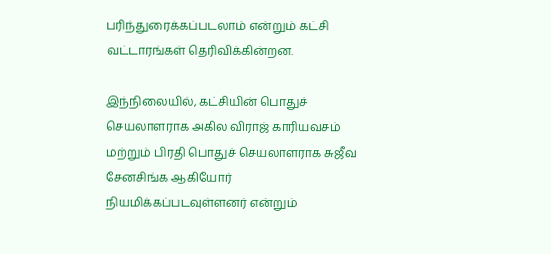பரிந்துரைக்கப்படலாம் என்றும் கட்சி வட்டாரங்கள் தெரிவிக்கின்றன.

இந்நிலையில், கட்சியின் பொதுச் செயலாளராக அகில விராஜ் காரியவசம் மற்றும் பிரதி பொதுச் செயலாளராக சுஜீவ சேனசிங்க ஆகியோர் நியமிக்கப்படவுள்ளனர் என்றும்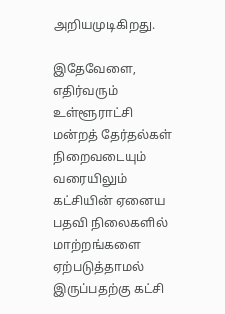அறியமுடிகிறது.

இதேவேளை, எதிர்வரும் உள்ளூராட்சி மன்றத் தேர்தல்கள் நிறைவடையும் வரையிலும் கட்சியின் ஏனைய பதவி நிலைகளில் மாற்றங்களை ஏற்படுத்தாமல் இருப்பதற்கு கட்சி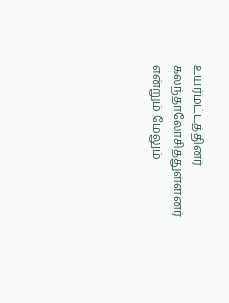உயர்மட்டத்தினர் கலந்தாலோசித்துள்ளனர் என்றும் மேலும்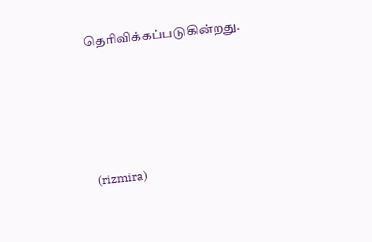தெரிவிக்கப்படுகின்றது.





(rizmira)